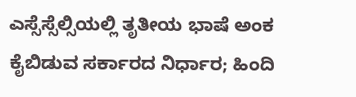ಎಸ್ಸೆಸ್ಸೆಲ್ಸಿಯಲ್ಲಿ ತೃತೀಯ ಭಾಷೆ ಅಂಕ ಕೈಬಿಡುವ ಸರ್ಕಾರದ ನಿರ್ಧಾರ; ಹಿಂದಿ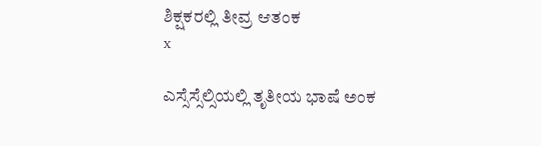ಶಿಕ್ಷಕರಲ್ಲಿ ತೀವ್ರ ಆತಂಕ
x

ಎಸ್ಸೆಸ್ಸೆಲ್ಸಿಯಲ್ಲಿ ತೃತೀಯ ಭಾಷೆ ಅಂಕ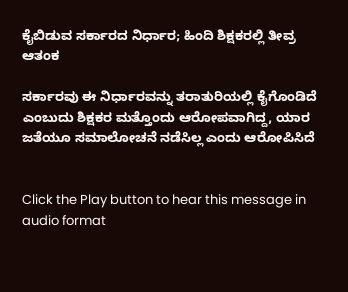ಕೈಬಿಡುವ ಸರ್ಕಾರದ ನಿರ್ಧಾರ; ಹಿಂದಿ ಶಿಕ್ಷಕರಲ್ಲಿ ತೀವ್ರ ಆತಂಕ

ಸರ್ಕಾರವು ಈ ನಿರ್ಧಾರವನ್ನು ತರಾತುರಿಯಲ್ಲಿ ಕೈಗೊಂಡಿದೆ ಎಂಬುದು ಶಿಕ್ಷಕರ ಮತ್ತೊಂದು ಆರೋಪವಾಗಿದ್ದ, ಯಾರ ಜತೆಯೂ ಸಮಾಲೋಚನೆ ನಡೆಸಿಲ್ಲ ಎಂದು ಆರೋಪಿಸಿದೆ


Click the Play button to hear this message in audio format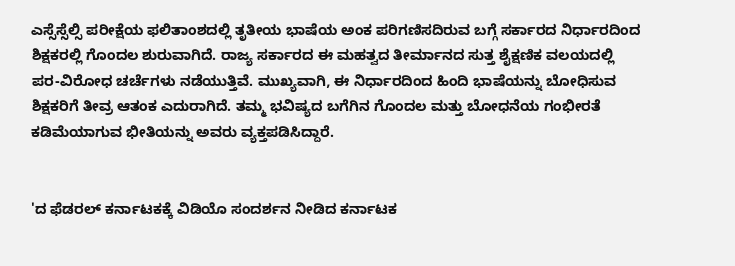ಎಸ್ಸೆಸ್ಸೆಲ್ಸಿ ಪರೀಕ್ಷೆಯ ಫಲಿತಾಂಶದಲ್ಲಿ ತೃತೀಯ ಭಾಷೆಯ ಅಂಕ ಪರಿಗಣಿಸದಿರುವ ಬಗ್ಗೆ ಸರ್ಕಾರದ ನಿರ್ಧಾರದಿಂದ ಶಿಕ್ಷಕರಲ್ಲಿ ಗೊಂದಲ ಶುರುವಾಗಿದೆ. ರಾಜ್ಯ ಸರ್ಕಾರದ ಈ ಮಹತ್ವದ ತೀರ್ಮಾನದ ಸುತ್ತ ಶೈಕ್ಷಣಿಕ ವಲಯದಲ್ಲಿ ಪರ-ವಿರೋಧ ಚರ್ಚೆಗಳು ನಡೆಯುತ್ತಿವೆ. ಮುಖ್ಯವಾಗಿ, ಈ ನಿರ್ಧಾರದಿಂದ ಹಿಂದಿ ಭಾಷೆಯನ್ನು ಬೋಧಿಸುವ ಶಿಕ್ಷಕರಿಗೆ ತೀವ್ರ ಆತಂಕ ಎದುರಾಗಿದೆ. ತಮ್ಮ ಭವಿಷ್ಯದ ಬಗೆಗಿನ ಗೊಂದಲ ಮತ್ತು ಬೋಧನೆಯ ಗಂಭೀರತೆ ಕಡಿಮೆಯಾಗುವ ಭೀತಿಯನ್ನು ಅವರು ವ್ಯಕ್ತಪಡಿಸಿದ್ದಾರೆ.


'ದ ಫೆಡರಲ್ ಕರ್ನಾಟಕಕ್ಕೆ ವಿಡಿಯೊ ಸಂದರ್ಶನ ನೀಡಿದ ಕರ್ನಾಟಕ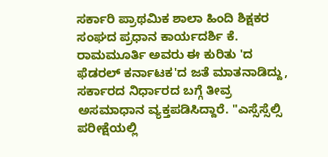ಸರ್ಕಾರಿ ಪ್ರಾಥಮಿಕ ಶಾಲಾ ಹಿಂದಿ ಶಿಕ್ಷಕರ ಸಂಘದ ಪ್ರಧಾನ ಕಾರ್ಯದರ್ಶಿ ಕೆ. ರಾಮಮೂರ್ತಿ ಅವರು ಈ ಕುರಿತು 'ದ ಫೆಡರಲ್ ಕರ್ನಾಟಕ'ದ ಜತೆ ಮಾತನಾಡಿದ್ದು, ಸರ್ಕಾರದ ನಿರ್ಧಾರದ ಬಗ್ಗೆ ತೀವ್ರ ಅಸಮಾಧಾನ ವ್ಯಕ್ತಪಡಿಸಿದ್ದಾರೆ. "ಎಸ್ಸೆಸ್ಸೆಲ್ಸಿ ಪರೀಕ್ಷೆಯಲ್ಲಿ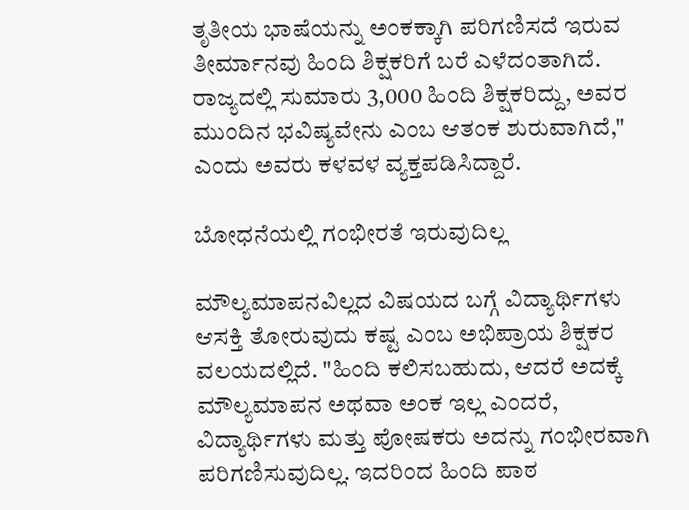ತೃತೀಯ ಭಾಷೆಯನ್ನು ಅಂಕಕ್ಕಾಗಿ ಪರಿಗಣಿಸದೆ ಇರುವ ತೀರ್ಮಾನವು ಹಿಂದಿ ಶಿಕ್ಷಕರಿಗೆ ಬರೆ ಎಳೆದಂತಾಗಿದೆ. ರಾಜ್ಯದಲ್ಲಿ ಸುಮಾರು 3,000 ಹಿಂದಿ ಶಿಕ್ಷಕರಿದ್ದು, ಅವರ ಮುಂದಿನ ಭವಿಷ್ಯವೇನು ಎಂಬ ಆತಂಕ ಶುರುವಾಗಿದೆ," ಎಂದು ಅವರು ಕಳವಳ ವ್ಯಕ್ತಪಡಿಸಿದ್ದಾರೆ.

ಬೋಧನೆಯಲ್ಲಿ ಗಂಭೀರತೆ ಇರುವುದಿಲ್ಲ

ಮೌಲ್ಯಮಾಪನವಿಲ್ಲದ ವಿಷಯದ ಬಗ್ಗೆ ವಿದ್ಯಾರ್ಥಿಗಳು ಆಸಕ್ತಿ ತೋರುವುದು ಕಷ್ಟ ಎಂಬ ಅಭಿಪ್ರಾಯ ಶಿಕ್ಷಕರ ವಲಯದಲ್ಲಿದೆ. "ಹಿಂದಿ ಕಲಿಸಬಹುದು, ಆದರೆ ಅದಕ್ಕೆ ಮೌಲ್ಯಮಾಪನ ಅಥವಾ ಅಂಕ ಇಲ್ಲ ಎಂದರೆ, ವಿದ್ಯಾರ್ಥಿಗಳು ಮತ್ತು ಪೋಷಕರು ಅದನ್ನು ಗಂಭೀರವಾಗಿ ಪರಿಗಣಿಸುವುದಿಲ್ಲ. ಇದರಿಂದ ಹಿಂದಿ ಪಾಠ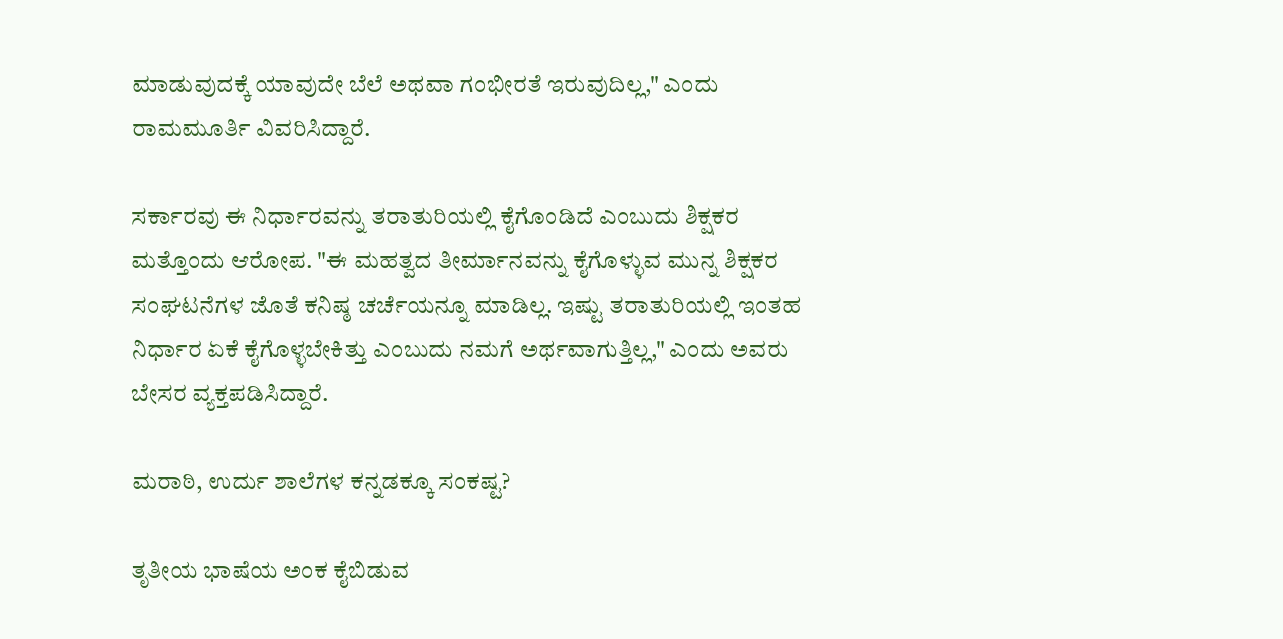ಮಾಡುವುದಕ್ಕೆ ಯಾವುದೇ ಬೆಲೆ ಅಥವಾ ಗಂಭೀರತೆ ಇರುವುದಿಲ್ಲ," ಎಂದು ರಾಮಮೂರ್ತಿ ವಿವರಿಸಿದ್ದಾರೆ.

ಸರ್ಕಾರವು ಈ ನಿರ್ಧಾರವನ್ನು ತರಾತುರಿಯಲ್ಲಿ ಕೈಗೊಂಡಿದೆ ಎಂಬುದು ಶಿಕ್ಷಕರ ಮತ್ತೊಂದು ಆರೋಪ. "ಈ ಮಹತ್ವದ ತೀರ್ಮಾನವನ್ನು ಕೈಗೊಳ್ಳುವ ಮುನ್ನ ಶಿಕ್ಷಕರ ಸಂಘಟನೆಗಳ ಜೊತೆ ಕನಿಷ್ಠ ಚರ್ಚೆಯನ್ನೂ ಮಾಡಿಲ್ಲ. ಇಷ್ಟು ತರಾತುರಿಯಲ್ಲಿ ಇಂತಹ ನಿರ್ಧಾರ ಏಕೆ ಕೈಗೊಳ್ಳಬೇಕಿತ್ತು ಎಂಬುದು ನಮಗೆ ಅರ್ಥವಾಗುತ್ತಿಲ್ಲ," ಎಂದು ಅವರು ಬೇಸರ ವ್ಯಕ್ತಪಡಿಸಿದ್ದಾರೆ.

ಮರಾಠಿ, ಉರ್ದು ಶಾಲೆಗಳ ಕನ್ನಡಕ್ಕೂ ಸಂಕಷ್ಟ?

ತೃತೀಯ ಭಾಷೆಯ ಅಂಕ ಕೈಬಿಡುವ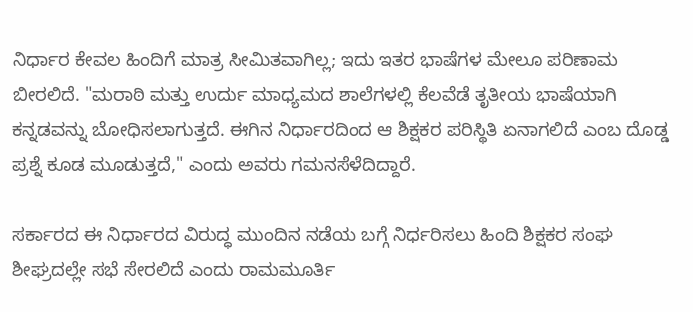ನಿರ್ಧಾರ ಕೇವಲ ಹಿಂದಿಗೆ ಮಾತ್ರ ಸೀಮಿತವಾಗಿಲ್ಲ; ಇದು ಇತರ ಭಾಷೆಗಳ ಮೇಲೂ ಪರಿಣಾಮ ಬೀರಲಿದೆ. "ಮರಾಠಿ ಮತ್ತು ಉರ್ದು ಮಾಧ್ಯಮದ ಶಾಲೆಗಳಲ್ಲಿ ಕೆಲವೆಡೆ ತೃತೀಯ ಭಾಷೆಯಾಗಿ ಕನ್ನಡವನ್ನು ಬೋಧಿಸಲಾಗುತ್ತದೆ. ಈಗಿನ ನಿರ್ಧಾರದಿಂದ ಆ ಶಿಕ್ಷಕರ ಪರಿಸ್ಥಿತಿ ಏನಾಗಲಿದೆ ಎಂಬ ದೊಡ್ಡ ಪ್ರಶ್ನೆ ಕೂಡ ಮೂಡುತ್ತದೆ," ಎಂದು ಅವರು ಗಮನಸೆಳೆದಿದ್ದಾರೆ.

ಸರ್ಕಾರದ ಈ ನಿರ್ಧಾರದ ವಿರುದ್ಧ ಮುಂದಿನ ನಡೆಯ ಬಗ್ಗೆ ನಿರ್ಧರಿಸಲು ಹಿಂದಿ ಶಿಕ್ಷಕರ ಸಂಘ ಶೀಘ್ರದಲ್ಲೇ ಸಭೆ ಸೇರಲಿದೆ ಎಂದು ರಾಮಮೂರ್ತಿ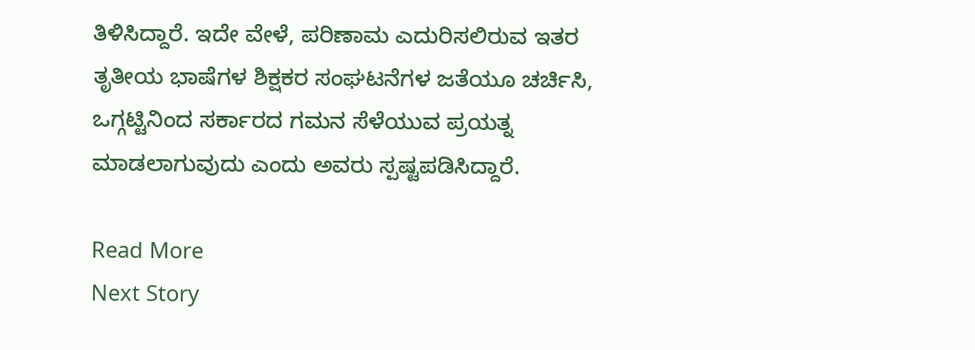ತಿಳಿಸಿದ್ದಾರೆ. ಇದೇ ವೇಳೆ, ಪರಿಣಾಮ ಎದುರಿಸಲಿರುವ ಇತರ ತೃತೀಯ ಭಾಷೆಗಳ ಶಿಕ್ಷಕರ ಸಂಘಟನೆಗಳ ಜತೆಯೂ ಚರ್ಚಿಸಿ, ಒಗ್ಗಟ್ಟಿನಿಂದ ಸರ್ಕಾರದ ಗಮನ ಸೆಳೆಯುವ ಪ್ರಯತ್ನ ಮಾಡಲಾಗುವುದು ಎಂದು ಅವರು ಸ್ಪಷ್ಟಪಡಿಸಿದ್ದಾರೆ.

Read More
Next Story